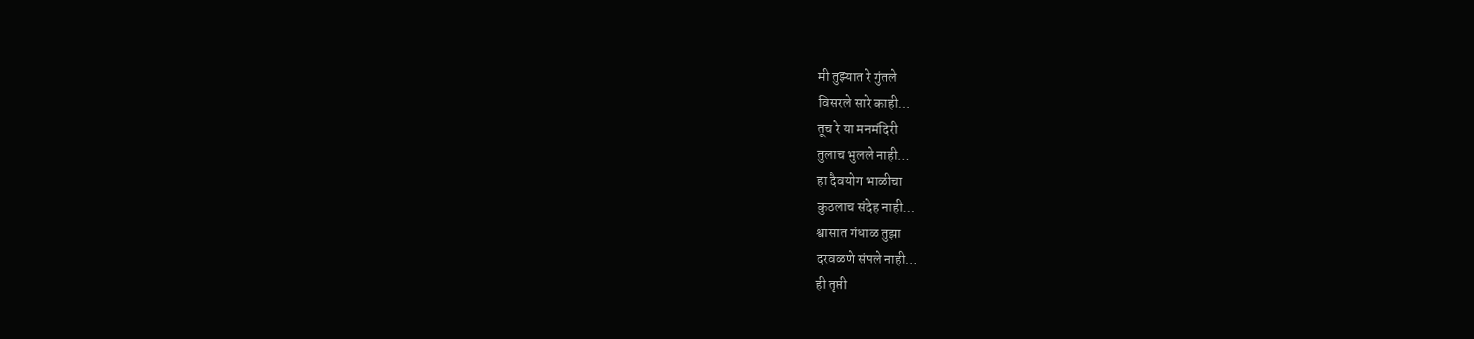मी तुझ्यात रे गुंतले
विसरले सारे काही…
तूच रे या मनमंदिरी
तुलाच भुलले नाही…
हा दैवयोग भाळीचा
कुठलाच संदेह नाही…
श्वासात गंधाळ तुझा
दरवळणे संपले नाही…
ही तृप्ती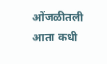ओंजळीतली
आता कधी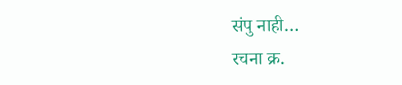संपु नाही…
रचना क्र.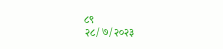८९
२८/७/२०२३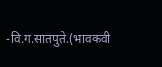-वि.ग.सातपुते.(भावकवी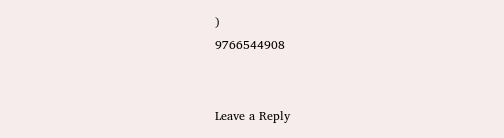)
9766544908


Leave a Reply